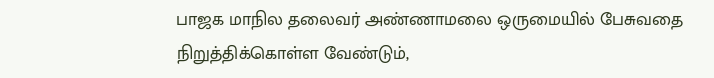பாஜக மாநில தலைவர் அண்ணாமலை ஒருமையில் பேசுவதை நிறுத்திக்கொள்ள வேண்டும்,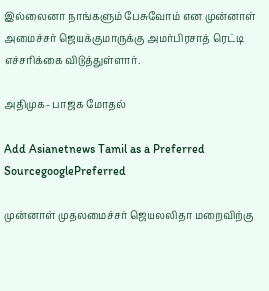இல்லைனா நாங்களும் பேசுவோம் என முன்னாள் அமைச்சர் ஜெயக்குமாருக்கு அமர்பிரசாத் ரெட்டி எச்சரிக்கை விடுத்துள்ளார்.

அதிமுக- பாஜக மோதல்

Add Asianetnews Tamil as a Preferred SourcegooglePreferred

முன்னாள் முதலமைச்சர் ஜெயலலிதா மறைவிற்கு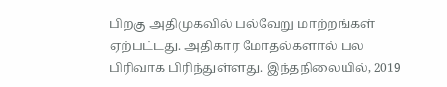பிறகு அதிமுகவில் பல்வேறு மாற்றங்கள் ஏற்பட்டது. அதிகார மோதல்களால் பல பிரிவாக பிரிந்துள்ளது. இந்தநிலையில், 2019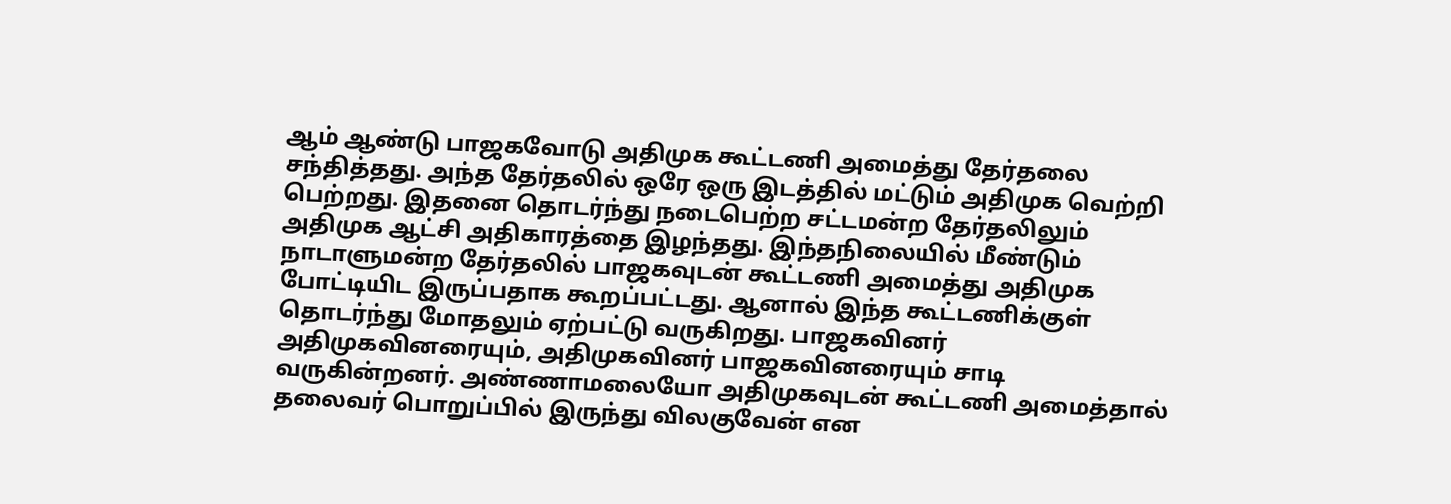ஆம் ஆண்டு பாஜகவோடு அதிமுக கூட்டணி அமைத்து தேர்தலை சந்தித்தது. அந்த தேர்தலில் ஒரே ஒரு இடத்தில் மட்டும் அதிமுக வெற்றி பெற்றது. இதனை தொடர்ந்து நடைபெற்ற சட்டமன்ற தேர்தலிலும் அதிமுக ஆட்சி அதிகாரத்தை இழந்தது. இந்தநிலையில் மீண்டும் நாடாளுமன்ற தேர்தலில் பாஜகவுடன் கூட்டணி அமைத்து அதிமுக போட்டியிட இருப்பதாக கூறப்பட்டது. ஆனால் இந்த கூட்டணிக்குள் தொடர்ந்து மோதலும் ஏற்பட்டு வருகிறது. பாஜகவினர் அதிமுகவினரையும், அதிமுகவினர் பாஜகவினரையும் சாடி வருகின்றனர். அண்ணாமலையோ அதிமுகவுடன் கூட்டணி அமைத்தால் தலைவர் பொறுப்பில் இருந்து விலகுவேன் என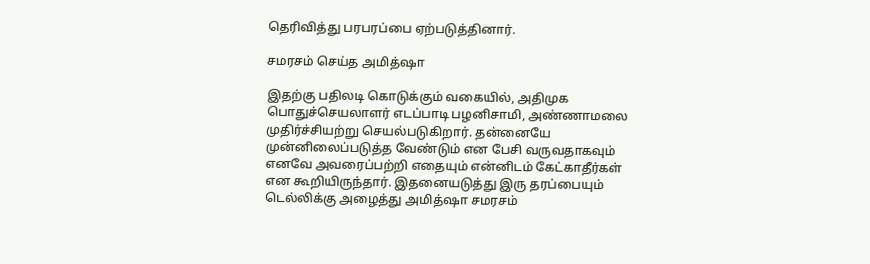தெரிவித்து பரபரப்பை ஏற்படுத்தினார்.

சமரசம் செய்த அமித்ஷா

இதற்கு பதிலடி கொடுக்கும் வகையில், அதிமுக பொதுச்செயலாளர் எடப்பாடி பழனிசாமி, அண்ணாமலை முதிர்ச்சியற்று செயல்படுகிறார். தன்னையே முன்னிலைப்படுத்த வேண்டும் என பேசி வருவதாகவும் எனவே அவரைப்பற்றி எதையும் என்னிடம் கேட்காதீர்கள் என கூறியிருந்தார். இதனையடுத்து இரு தரப்பையும் டெல்லிக்கு அழைத்து அமித்ஷா சமரசம்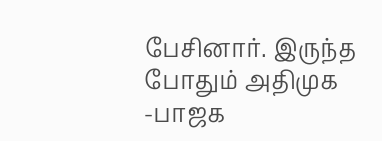பேசினார். இருந்த போதும் அதிமுக -பாஜக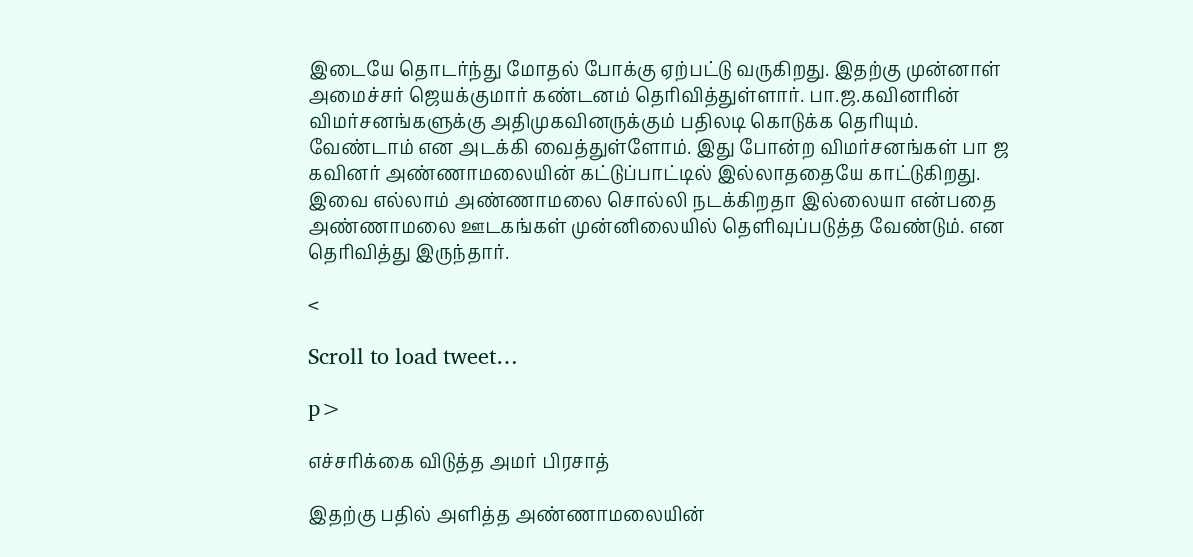இடையே தொடர்ந்து மோதல் போக்கு ஏற்பட்டு வருகிறது. இதற்கு முன்னாள் அமைச்சர் ஜெயக்குமார் கண்டனம் தெரிவித்துள்ளார். பா.ஜ.கவினரின் விமர்சனங்களுக்கு அதிமுகவினருக்கும் பதிலடி கொடுக்க தெரியும். வேண்டாம் என அடக்கி வைத்துள்ளோம். இது போன்ற விமர்சனங்கள் பா ஜ கவினர் அண்ணாமலையின் கட்டுப்பாட்டில் இல்லாததையே காட்டுகிறது. இவை எல்லாம் அண்ணாமலை சொல்லி நடக்கிறதா இல்லையா என்பதை அண்ணாமலை ஊடகங்கள் முன்னிலையில் தெளிவுப்படுத்த வேண்டும். என தெரிவித்து இருந்தார்.

<

Scroll to load tweet…

p>

எச்சரிக்கை விடுத்த அமர் பிரசாத்

இதற்கு பதில் அளித்த அண்ணாமலையின்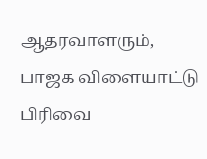ஆதரவாளரும், பாஜக விளையாட்டு பிரிவை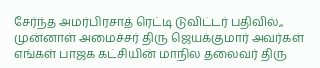சேர்ந்த அமர்பிரசாத் ரெட்டி டுவிட்டர் பதிவில்,, முன்னாள் அமைச்சர் திரு ஜெயக்குமார் அவர்கள் எங்கள் பாஜக கட்சியின் மாநில தலைவர் திரு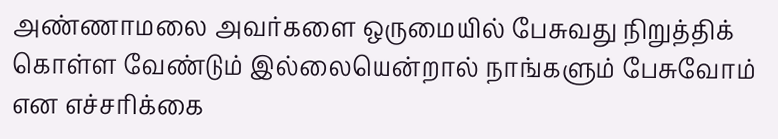அண்ணாமலை அவர்களை ஒருமையில் பேசுவது நிறுத்திக் கொள்ள வேண்டும் இல்லையென்றால் நாங்களும் பேசுவோம் என எச்சரிக்கை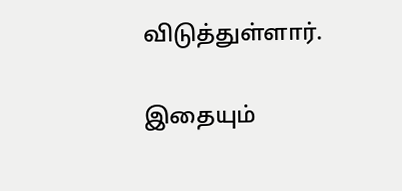விடுத்துள்ளார்.

இதையும்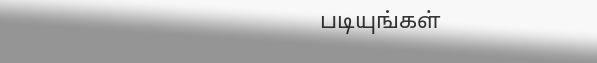படியுங்கள்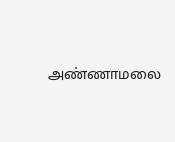அண்ணாமலை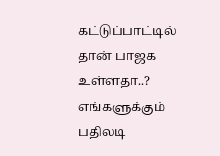கட்டுப்பாட்டில் தான் பாஜக உள்ளதா..? எங்களுக்கும் பதிலடி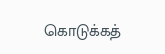கொடுக்கத்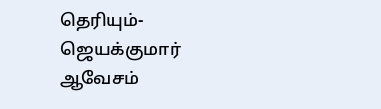தெரியும்- ஜெயக்குமார் ஆவேசம்